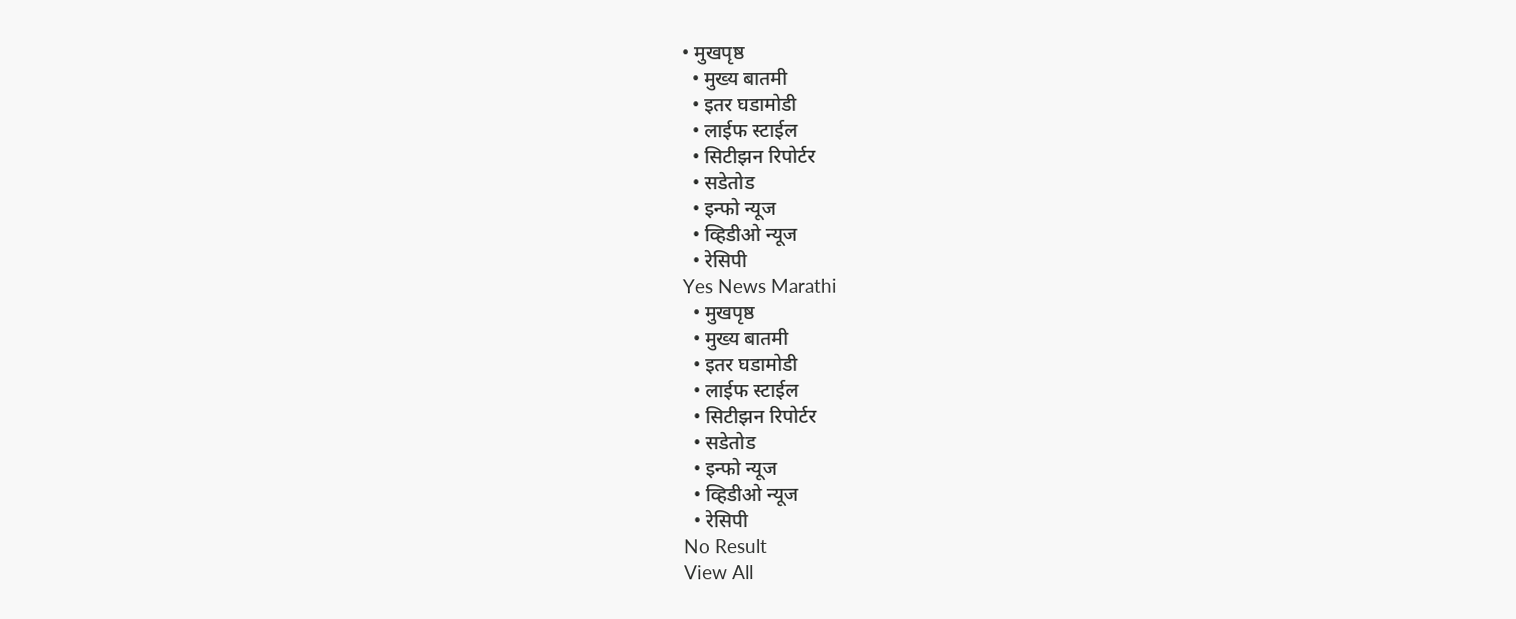• मुखपृष्ठ
  • मुख्य बातमी
  • इतर घडामोडी
  • लाईफ स्टाईल
  • सिटीझन रिपोर्टर
  • सडेतोड
  • इन्फो न्यूज
  • व्हिडीओ न्यूज
  • रेसिपी
Yes News Marathi
  • मुखपृष्ठ
  • मुख्य बातमी
  • इतर घडामोडी
  • लाईफ स्टाईल
  • सिटीझन रिपोर्टर
  • सडेतोड
  • इन्फो न्यूज
  • व्हिडीओ न्यूज
  • रेसिपी
No Result
View All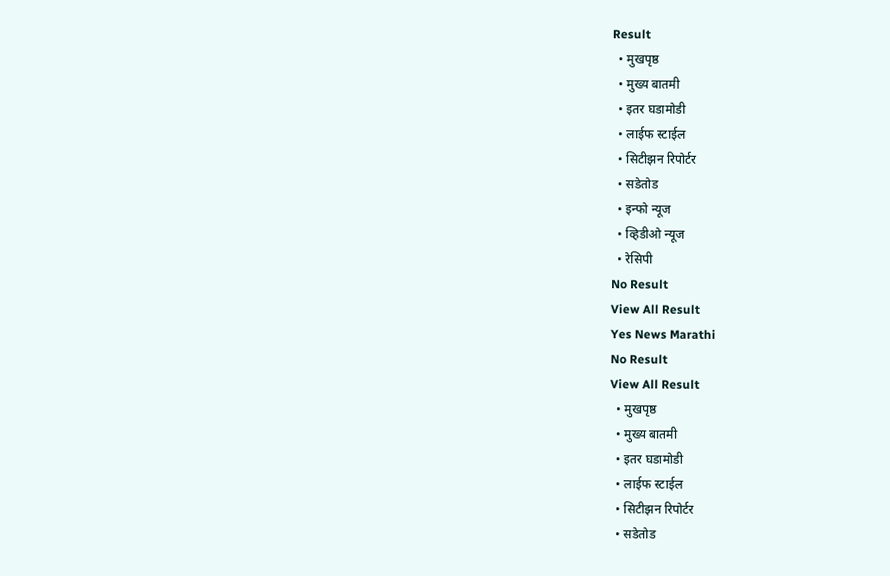Result
  • मुखपृष्ठ
  • मुख्य बातमी
  • इतर घडामोडी
  • लाईफ स्टाईल
  • सिटीझन रिपोर्टर
  • सडेतोड
  • इन्फो न्यूज
  • व्हिडीओ न्यूज
  • रेसिपी
No Result
View All Result
Yes News Marathi
No Result
View All Result
  • मुखपृष्ठ
  • मुख्य बातमी
  • इतर घडामोडी
  • लाईफ स्टाईल
  • सिटीझन रिपोर्टर
  • सडेतोड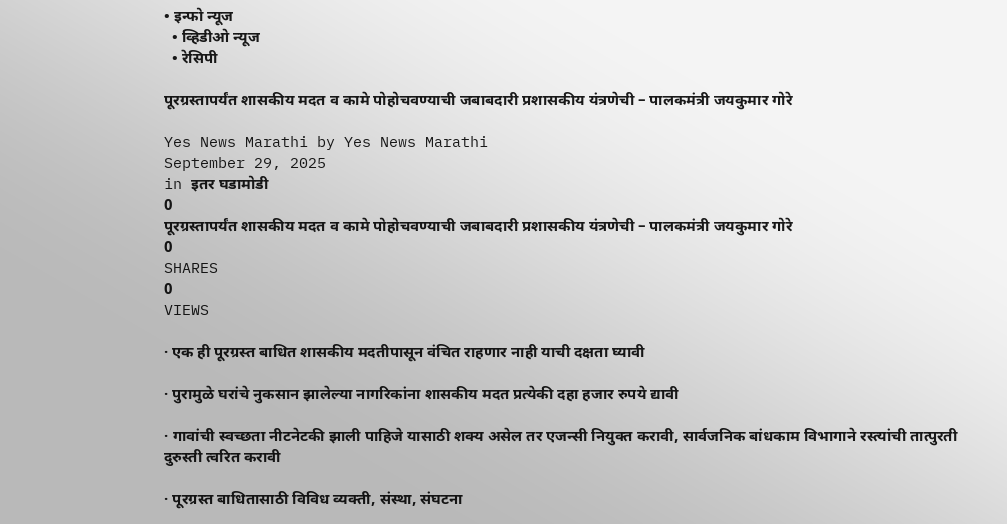• इन्फो न्यूज
  • व्हिडीओ न्यूज
  • रेसिपी

पूरग्रस्तापर्यंत शासकीय मदत व कामे पोहोचवण्याची जबाबदारी प्रशासकीय यंत्रणेची – पालकमंत्री जयकुमार गोरे

Yes News Marathi by Yes News Marathi
September 29, 2025
in इतर घडामोडी
0
पूरग्रस्तापर्यंत शासकीय मदत व कामे पोहोचवण्याची जबाबदारी प्रशासकीय यंत्रणेची – पालकमंत्री जयकुमार गोरे
0
SHARES
0
VIEWS

· एक ही पूरग्रस्त बाधित शासकीय मदतीपासून वंचित राहणार नाही याची दक्षता घ्यावी

· पुरामुळे घरांचे नुकसान झालेल्या नागरिकांना शासकीय मदत प्रत्येकी दहा हजार रुपये द्यावी

· गावांची स्वच्छता नीटनेटकी झाली पाहिजे यासाठी शक्य असेल तर एजन्सी नियुक्त करावी, सार्वजनिक बांधकाम विभागाने रस्त्यांची तात्पुरती दुरुस्ती त्वरित करावी

· पूरग्रस्त बाधितासाठी विविध व्यक्ती, संस्था, संघटना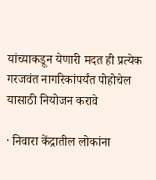यांच्याकडून येणारी मदत ही प्रत्येक गरजवंत नागरिकांपर्यंत पोहोचेल यासाठी नियोजन करावे

· निवारा केंद्रातील लोकांना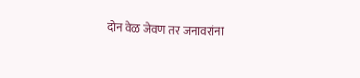दोन वेळ जेवण तर जनावरांना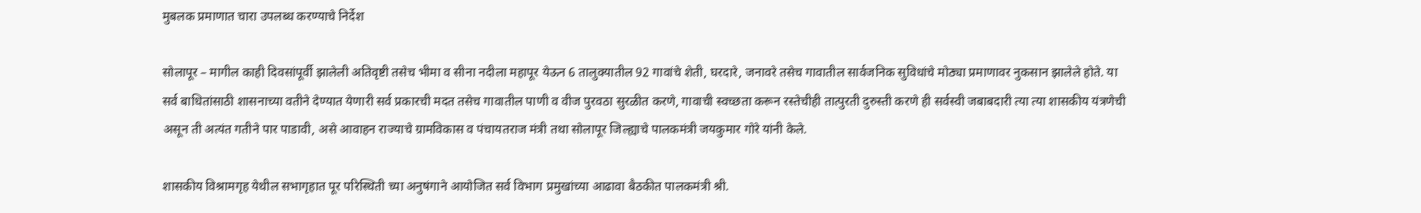मुबलक प्रमाणात चारा उपलब्ध करण्याचे निर्देश

सोलापूर – मागील काही दिवसांपूर्वी झालेली अतिवृष्टी तसेच भीमा व सीना नदीला महापूर येऊन 6 तालुक्यातील 92 गावांचे शेती, घरदारे, जनावरे तसेच गावातील सार्वजनिक सुविधांचे मोठ्या प्रमाणावर नुकसान झालेले होते. या सर्व बाधितांसाठी शासनाच्या वतीने देण्यात येणारी सर्व प्रकारची मदत तसेच गावातील पाणी व वीज पुरवठा सुरळीत करणे, गावाची स्वच्छता करून रस्तेचीही तात्पुरती दुरुस्ती करणे ही सर्वस्वी जबाबदारी त्या त्या शासकीय यंत्रणेची असून ती अत्यंत गतीने पार पाडावी, असे आवाहन राज्याचे ग्रामविकास व पंचायतराज मंत्री तथा सोलापूर जिल्ह्याचे पालकमंत्री जयकुमार गोरे यांनी केले.

शासकीय विश्रामगृह येथील सभागृहात पूर परिस्थिती च्या अनुषंगाने आयोजित सर्व विभाग प्रमुखांच्या आढावा बैठकीत पालकमंत्री श्री.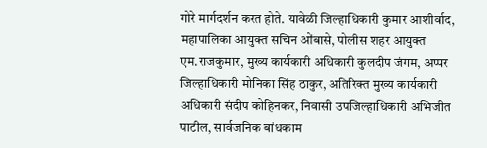गोरे मार्गदर्शन करत होते. यावेळी जिल्हाधिकारी कुमार आशीर्वाद, महापालिका आयुक्त सचिन ओंबासे, पोलीस शहर आयुक्त एम.राजकुमार, मुख्य कार्यकारी अधिकारी कुलदीप जंगम, अप्पर जिल्हाधिकारी मोनिका सिंह ठाकुर, अतिरिक्त मुख्य कार्यकारी अधिकारी संदीप कोहिनकर, निवासी उपजिल्हाधिकारी अभिजीत पाटील, सार्वजनिक बांधकाम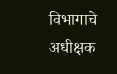विभागाचे अधीक्षक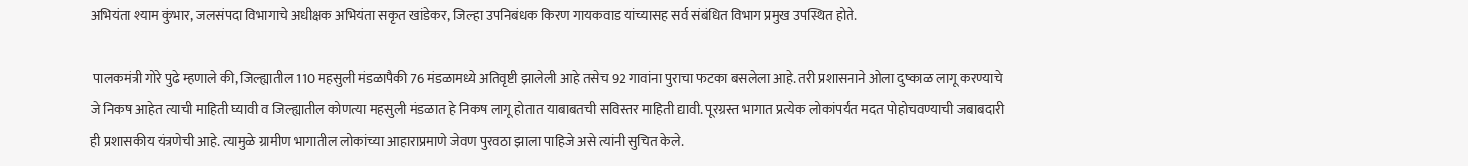अभियंता श्याम कुंभार, जलसंपदा विभागाचे अधीक्षक अभियंता सकृत खांडेकर, जिल्हा उपनिबंधक किरण गायकवाड यांच्यासह सर्व संबंधित विभाग प्रमुख उपस्थित होते.

 पालकमंत्री गोरे पुढे म्हणाले की, जिल्ह्यातील 110 महसुली मंडळापैकी 76 मंडळामध्ये अतिवृष्टी झालेली आहे तसेच 92 गावांना पुराचा फटका बसलेला आहे. तरी प्रशासनाने ओला दुष्काळ लागू करण्याचे जे निकष आहेत त्याची माहिती घ्यावी व जिल्ह्यातील कोणत्या महसुली मंडळात हे निकष लागू होतात याबाबतची सविस्तर माहिती द्यावी. पूरग्रस्त भागात प्रत्येक लोकांपर्यंत मदत पोहोचवण्याची जबाबदारी ही प्रशासकीय यंत्रणेची आहे. त्यामुळे ग्रामीण भागातील लोकांच्या आहाराप्रमाणे जेवण पुरवठा झाला पाहिजे असे त्यांनी सुचित केले.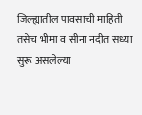जिल्ह्यातील पावसाची माहिती तसेच भीमा व सीना नदीत सध्या सुरू असलेल्या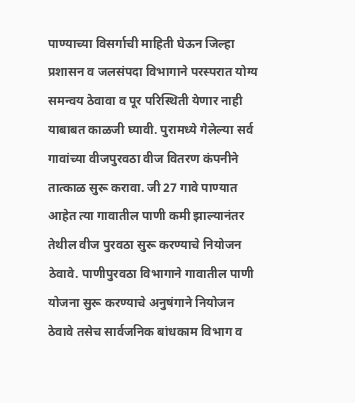पाण्याच्या विसर्गाची माहिती घेऊन जिल्हा प्रशासन व जलसंपदा विभागाने परस्परात योग्य समन्वय ठेवावा व पूर परिस्थिती येणार नाही याबाबत काळजी घ्यावी. पुरामध्ये गेलेल्या सर्व गावांच्या वीजपुरवठा वीज वितरण कंपनीने तात्काळ सुरू करावा. जी 27 गावे पाण्यात आहेत त्या गावातील पाणी कमी झाल्यानंतर तेथील वीज पुरवठा सुरू करण्याचे नियोजन ठेवावे. पाणीपुरवठा विभागाने गावातील पाणी योजना सुरू करण्याचे अनुषंगाने नियोजन ठेवावे तसेच सार्वजनिक बांधकाम विभाग व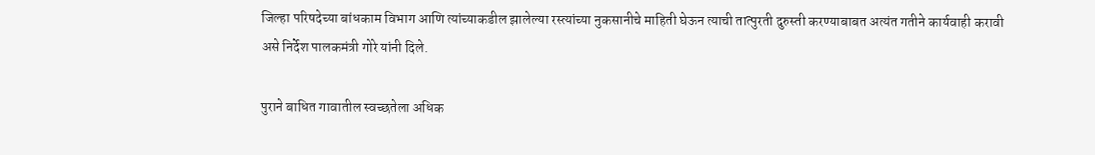जिल्हा परिषदेच्या बांधकाम विभाग आणि त्यांच्याकडील झालेल्या रस्त्यांच्या नुकसानीचे माहिती घेऊन त्याची तात्पुरती दुरुस्ती करण्याबाबत अत्यंत गतीने कार्यवाही करावी असे निर्देश पालकमंत्री गोरे यांनी दिले.

पुराने बाधित गावातील स्वच्छतेला अधिक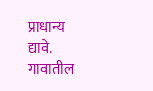प्राधान्य द्यावे. गावातील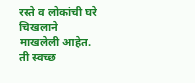रस्ते व लोकांची घरे चिखलाने माखलेली आहेत. ती स्वच्छ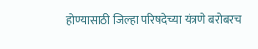होण्यासाठी जिल्हा परिषदेच्या यंत्रणे बरोबरच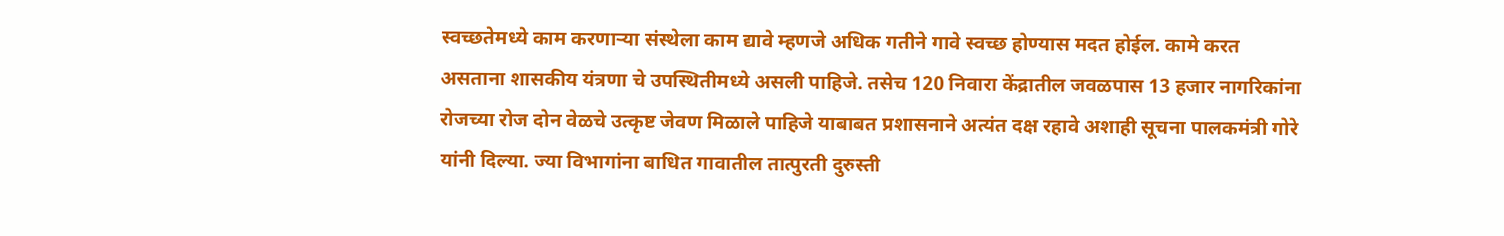स्वच्छतेमध्ये काम करणाऱ्या संस्थेला काम द्यावे म्हणजे अधिक गतीने गावे स्वच्छ होण्यास मदत होईल. कामे करत असताना शासकीय यंत्रणा चे उपस्थितीमध्ये असली पाहिजे. तसेच 120 निवारा केंद्रातील जवळपास 13 हजार नागरिकांना रोजच्या रोज दोन वेळचे उत्कृष्ट जेवण मिळाले पाहिजे याबाबत प्रशासनाने अत्यंत दक्ष रहावे अशाही सूचना पालकमंत्री गोरे यांनी दिल्या. ज्या विभागांना बाधित गावातील तात्पुरती दुरुस्ती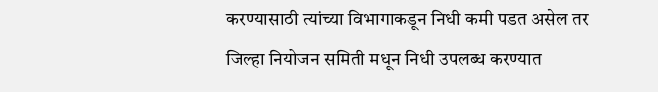करण्यासाठी त्यांच्या विभागाकडून निधी कमी पडत असेल तर जिल्हा नियोजन समिती मधून निधी उपलब्ध करण्यात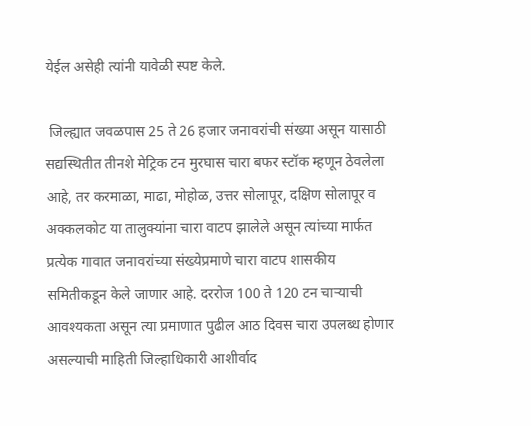येईल असेही त्यांनी यावेळी स्पष्ट केले.

 जिल्ह्यात जवळपास 25 ते 26 हजार जनावरांची संख्या असून यासाठी सद्यस्थितीत तीनशे मेट्रिक टन मुरघास चारा बफर स्टॉक म्हणून ठेवलेला आहे, तर करमाळा, माढा, मोहोळ, उत्तर सोलापूर, दक्षिण सोलापूर व अक्कलकोट या तालुक्यांना चारा वाटप झालेले असून त्यांच्या मार्फत प्रत्येक गावात जनावरांच्या संख्येप्रमाणे चारा वाटप शासकीय समितीकडून केले जाणार आहे. दररोज 100 ते 120 टन चाऱ्याची आवश्यकता असून त्या प्रमाणात पुढील आठ दिवस चारा उपलब्ध होणार असल्याची माहिती जिल्हाधिकारी आशीर्वाद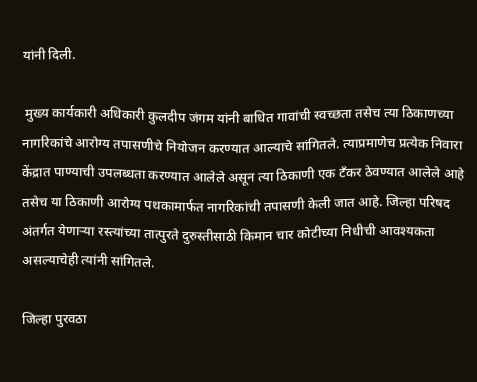यांनी दिली.

 मुख्य कार्यकारी अधिकारी कुलदीप जंगम यांनी बाधित गावांची स्वच्छता तसेच त्या ठिकाणच्या नागरिकांचे आरोग्य तपासणीचे नियोजन करण्यात आल्याचे सांगितले. त्याप्रमाणेच प्रत्येक निवारा केंद्रात पाण्याची उपलब्धता करण्यात आलेले असून त्या ठिकाणी एक टँकर ठेवण्यात आलेले आहे तसेच या ठिकाणी आरोग्य पथकामार्फत नागरिकांची तपासणी केली जात आहे. जिल्हा परिषद अंतर्गत येणाऱ्या रस्त्यांच्या तात्पुरते दुरुस्तीसाठी किमान चार कोटीच्या निधीची आवश्यकता असल्याचेही त्यांनी सांगितले.

जिल्हा पुरवठा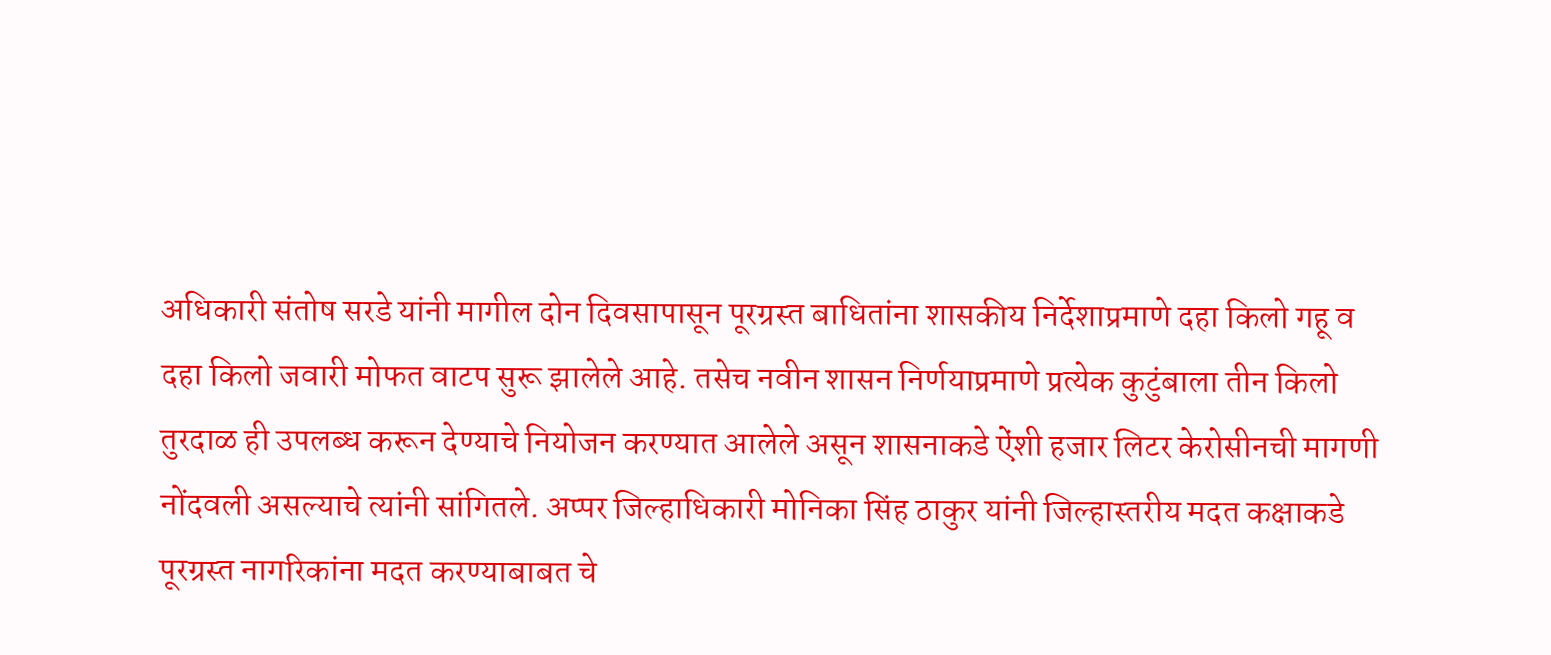अधिकारी संतोष सरडे यांनी मागील दोन दिवसापासून पूरग्रस्त बाधितांना शासकीय निर्देशाप्रमाणे दहा किलो गहू व दहा किलो जवारी मोफत वाटप सुरू झालेले आहे. तसेच नवीन शासन निर्णयाप्रमाणे प्रत्येक कुटुंबाला तीन किलो तुरदाळ ही उपलब्ध करून देण्याचे नियोजन करण्यात आलेले असून शासनाकडे ऐंशी हजार लिटर केरोसीनची मागणी नोंदवली असल्याचे त्यांनी सांगितले. अप्पर जिल्हाधिकारी मोनिका सिंह ठाकुर यांनी जिल्हास्तरीय मदत कक्षाकडे पूरग्रस्त नागरिकांना मदत करण्याबाबत चे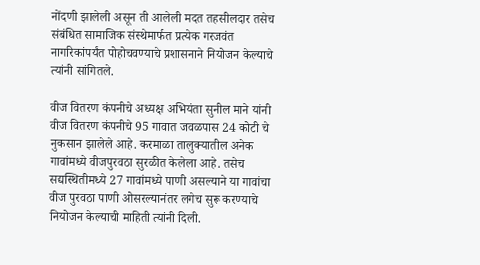नोंदणी झालेली असून ती आलेली मदत तहसीलदार तसेच संबंधित सामाजिक संस्थेमार्फत प्रत्येक गरजवंत नागरिकांपर्यंत पोहोचवण्याचे प्रशासनाने नियोजन केल्याचे त्यांनी सांगितले.

वीज वितरण कंपनीचे अध्यक्ष अभियंता सुनील माने यांनी वीज वितरण कंपनीचे 95 गावात जवळपास 24 कोटी चे नुकसान झालेले आहे. करमाळा तालुक्यातील अनेक गावांमध्ये वीजपुरवठा सुरळीत केलेला आहे. तसेच सद्यस्थितीमध्ये 27 गावांमध्ये पाणी असल्याने या गावांचा वीज पुरवठा पाणी ओसरल्यानंतर लगेच सुरू करण्याचे नियोजन केल्याची माहिती त्यांनी दिली.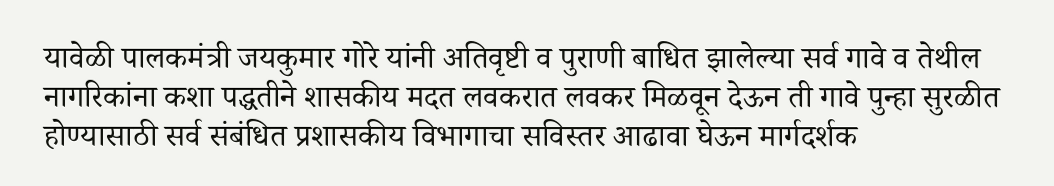यावेळी पालकमंत्री जयकुमार गोरे यांनी अतिवृष्टी व पुराणी बाधित झालेल्या सर्व गावे व तेथील नागरिकांना कशा पद्धतीने शासकीय मदत लवकरात लवकर मिळवून देऊन ती गावे पुन्हा सुरळीत होण्यासाठी सर्व संबंधित प्रशासकीय विभागाचा सविस्तर आढावा घेऊन मार्गदर्शक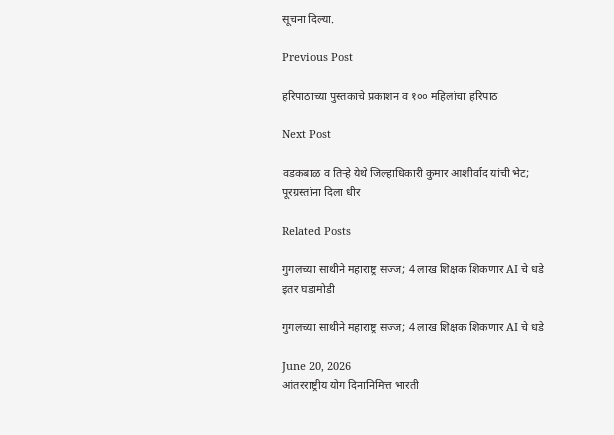सूचना दिल्या.

Previous Post

हरिपाठाच्या पुस्तकाचे प्रकाशन व १०० महिलांचा हरिपाठ

Next Post

वडकबाळ व तिऱ्हे येथे जिल्हाधिकारी कुमार आशीर्वाद यांची भेट; पूरग्रस्तांना दिला धीर

Related Posts

गुगलच्या साथीने महाराष्ट्र सज्ज; 4 लाख शिक्षक शिकणार AI चे धडे
इतर घडामोडी

गुगलच्या साथीने महाराष्ट्र सज्ज; 4 लाख शिक्षक शिकणार AI चे धडे

June 20, 2026
आंतरराष्ट्रीय योग दिनानिमित्त भारती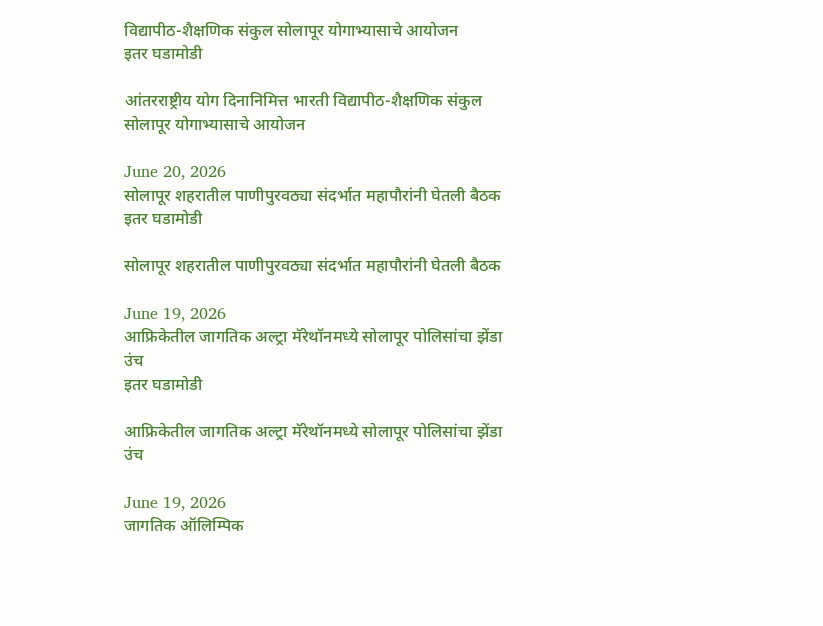विद्यापीठ-शैक्षणिक संकुल सोलापूर योगाभ्यासाचे आयोजन
इतर घडामोडी

आंतरराष्ट्रीय योग दिनानिमित्त भारती विद्यापीठ-शैक्षणिक संकुल सोलापूर योगाभ्यासाचे आयोजन

June 20, 2026
सोलापूर शहरातील पाणीपुरवठ्या संदर्भात महापौरांनी घेतली बैठक
इतर घडामोडी

सोलापूर शहरातील पाणीपुरवठ्या संदर्भात महापौरांनी घेतली बैठक

June 19, 2026
आफ्रिकेतील जागतिक अल्ट्रा मॅरेथॉनमध्ये सोलापूर पोलिसांचा झेंडा उंच
इतर घडामोडी

आफ्रिकेतील जागतिक अल्ट्रा मॅरेथॉनमध्ये सोलापूर पोलिसांचा झेंडा उंच

June 19, 2026
जागतिक ऑलिम्पिक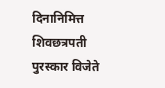दिनानिमित्त शिवछत्रपती पुरस्कार विजेते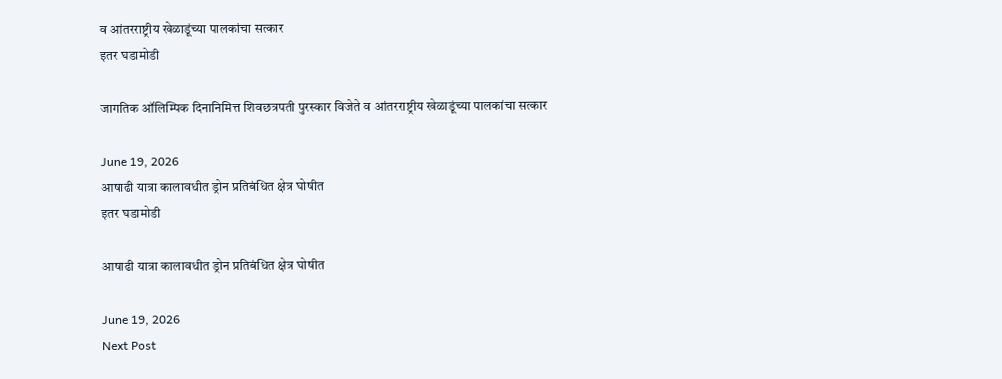व आंतरराष्ट्रीय खेळाडूंच्या पालकांचा सत्कार
इतर घडामोडी

जागतिक ऑलिम्पिक दिनानिमित्त शिवछत्रपती पुरस्कार विजेते व आंतरराष्ट्रीय खेळाडूंच्या पालकांचा सत्कार

June 19, 2026
आषाढी यात्रा कालावधीत ड्रोन प्रतिबंधित क्षेत्र घोषीत
इतर घडामोडी

आषाढी यात्रा कालावधीत ड्रोन प्रतिबंधित क्षेत्र घोषीत

June 19, 2026
Next Post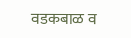वडकबाळ व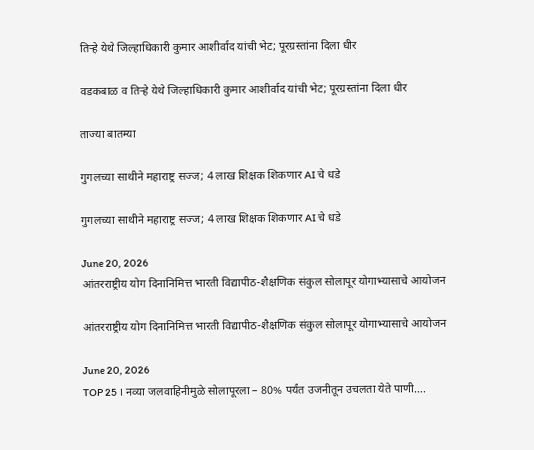तिऱ्हे येथे जिल्हाधिकारी कुमार आशीर्वाद यांची भेट; पूरग्रस्तांना दिला धीर

वडकबाळ व तिऱ्हे येथे जिल्हाधिकारी कुमार आशीर्वाद यांची भेट; पूरग्रस्तांना दिला धीर

ताज्या बातम्या

गुगलच्या साथीने महाराष्ट्र सज्ज; 4 लाख शिक्षक शिकणार AI चे धडे

गुगलच्या साथीने महाराष्ट्र सज्ज; 4 लाख शिक्षक शिकणार AI चे धडे

June 20, 2026
आंतरराष्ट्रीय योग दिनानिमित्त भारती विद्यापीठ-शैक्षणिक संकुल सोलापूर योगाभ्यासाचे आयोजन

आंतरराष्ट्रीय योग दिनानिमित्त भारती विद्यापीठ-शैक्षणिक संकुल सोलापूर योगाभ्यासाचे आयोजन

June 20, 2026
TOP 25 । नव्या जलवाहिनीमुळे सोलापूरला – 80% पर्यंत उजनीतून उचलता येते पाणी….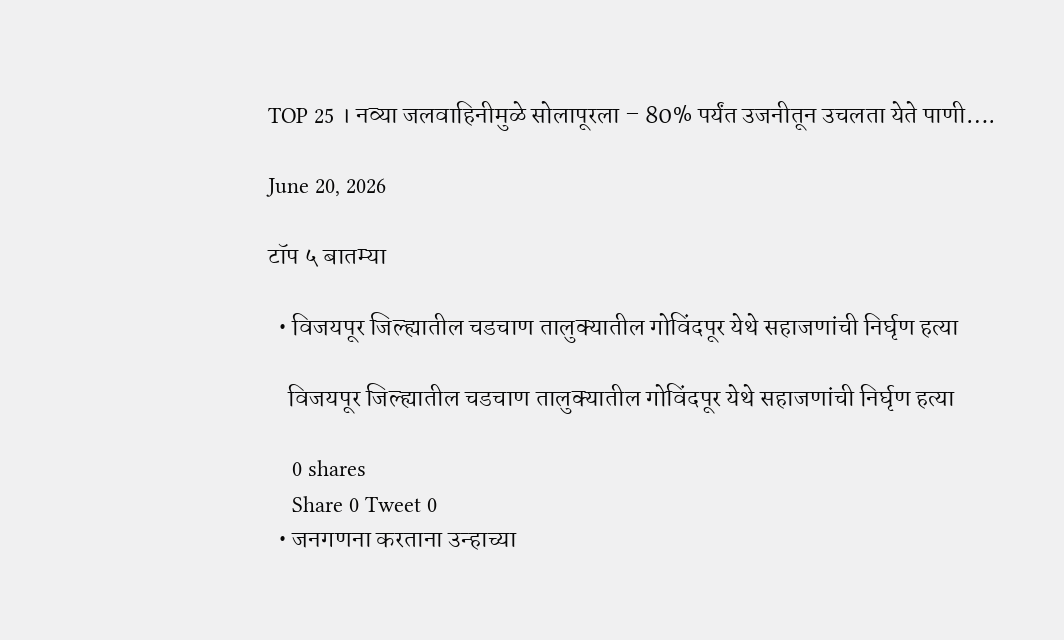TOP 25 । नव्या जलवाहिनीमुळे सोलापूरला – 80% पर्यंत उजनीतून उचलता येते पाणी….

June 20, 2026

टॉप ५ बातम्या

  • विजयपूर जिल्ह्यातील चडचाण तालुक्यातील गोविंदपूर येथे सहाजणांची निर्घृण हत्या

    विजयपूर जिल्ह्यातील चडचाण तालुक्यातील गोविंदपूर येथे सहाजणांची निर्घृण हत्या

    0 shares
    Share 0 Tweet 0
  • जनगणना करताना उन्हाच्या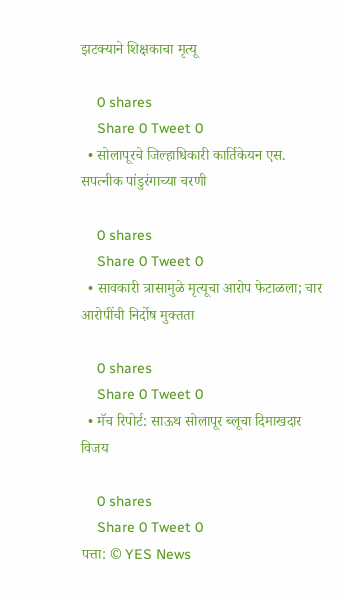झटक्याने शिक्षकाचा मृत्यू

    0 shares
    Share 0 Tweet 0
  • सोलापूरचे जिल्हाधिकारी कार्तिकेयन एस. सपत्नीक पांडुरंगाच्या चरणी

    0 shares
    Share 0 Tweet 0
  • सावकारी त्रासामुळे मृत्यूचा आरोप फेटाळला; चार आरोपींची निर्दोष मुक्तता

    0 shares
    Share 0 Tweet 0
  • मॅच रिपोर्ट: साऊथ सोलापूर ब्लूचा दिमाखदार विजय

    0 shares
    Share 0 Tweet 0
पत्ता: © YES News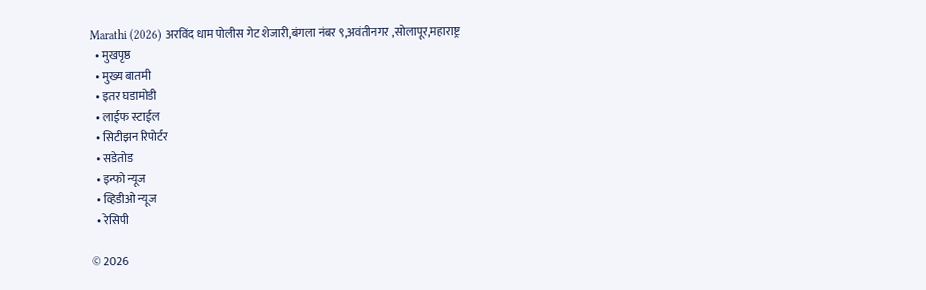Marathi (2026) अरविंद धाम पोलीस गेट शेजारी,बंगला नंबर ९,अवंतीनगर ,सोलापूर,महाराष्ट्र
  • मुखपृष्ठ
  • मुख्य बातमी
  • इतर घडामोडी
  • लाईफ स्टाईल
  • सिटीझन रिपोर्टर
  • सडेतोड
  • इन्फो न्यूज
  • व्हिडीओ न्यूज
  • रेसिपी

© 2026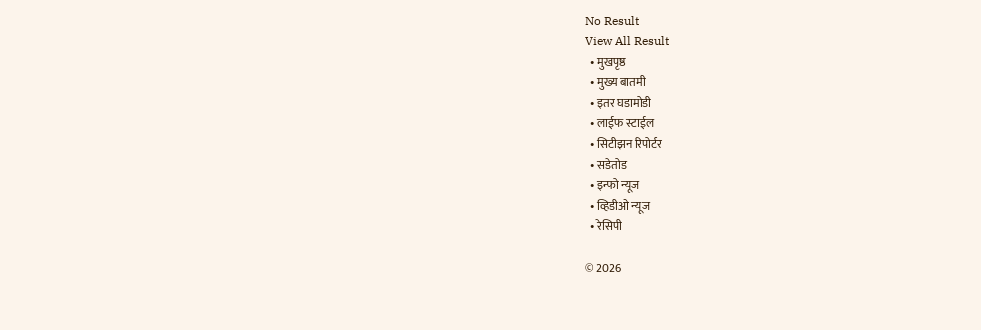No Result
View All Result
  • मुखपृष्ठ
  • मुख्य बातमी
  • इतर घडामोडी
  • लाईफ स्टाईल
  • सिटीझन रिपोर्टर
  • सडेतोड
  • इन्फो न्यूज
  • व्हिडीओ न्यूज
  • रेसिपी

© 2026